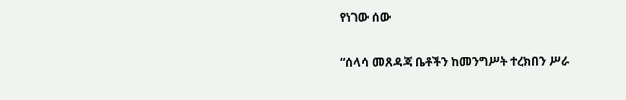የነገው ሰው

“ሰላሳ መጸዳጃ ቤቶችን ከመንግሥት ተረክበን ሥራ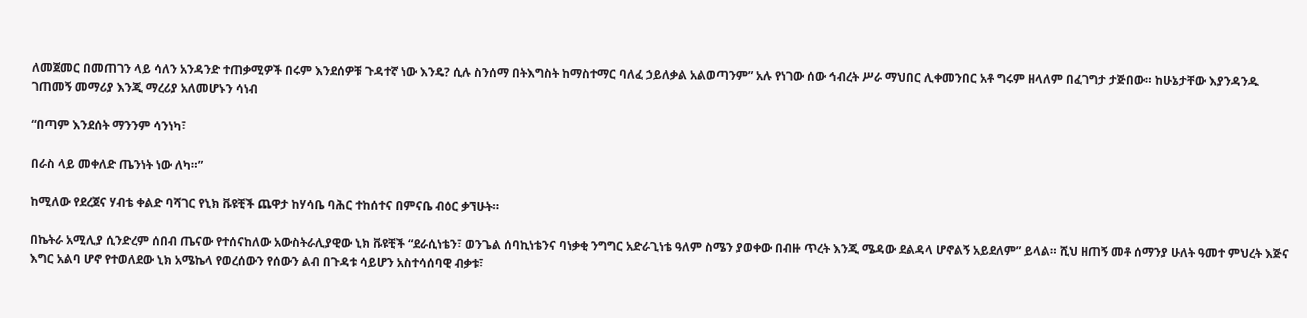ለመጀመር በመጠገን ላይ ሳለን አንዳንድ ተጠቃሚዎች በሩም እንደሰዎቹ ጉዳተኛ ነው እንዴ? ሲሉ ስንሰማ በትእግስት ከማስተማር ባለፈ ኃይለቃል አልወጣንም” አሉ የነገው ሰው ኅብረት ሥራ ማህበር ሊቀመንበር አቶ ግሩም ዘላለም በፈገግታ ታጅበው። ከሁኔታቸው እያንዳንዱ ገጠመኝ መማሪያ እንጂ ማረሪያ አለመሆኑን ሳነብ

“በጣም እንደሰት ማንንም ሳንነካ፣

በራስ ላይ መቀለድ ጤንነት ነው ለካ።”

ከሚለው የደረጀና ሃብቴ ቀልድ ባሻገር የኒክ ቩዩቺች ጨዋታ ከሃሳቤ ባሕር ተከሰተና በምናቤ ብዕር ቃኘሁት።

በኬትራ አሚሊያ ሲንድረም ሰበብ ጤናው የተሰናከለው አውስትራሊያዊው ኒክ ቩዩቺች “ደራሲነቴን፣ ወንጌል ሰባኪነቴንና ባነቃቂ ንግግር አድራጊነቴ ዓለም ስሜን ያወቀው በብዙ ጥረት እንጂ ሜዳው ደልዳላ ሆኖልኝ አይደለም” ይላል። ሺህ ዘጠኝ መቶ ሰማንያ ሁለት ዓመተ ምህረት እጅና እግር አልባ ሆኖ የተወለደው ኒክ አሜኬላ የወረሰውን የሰውን ልብ በጉዳቱ ሳይሆን አስተሳሰባዊ ብቃቱ፣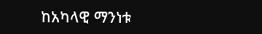ከአካላዊ ማንነቱ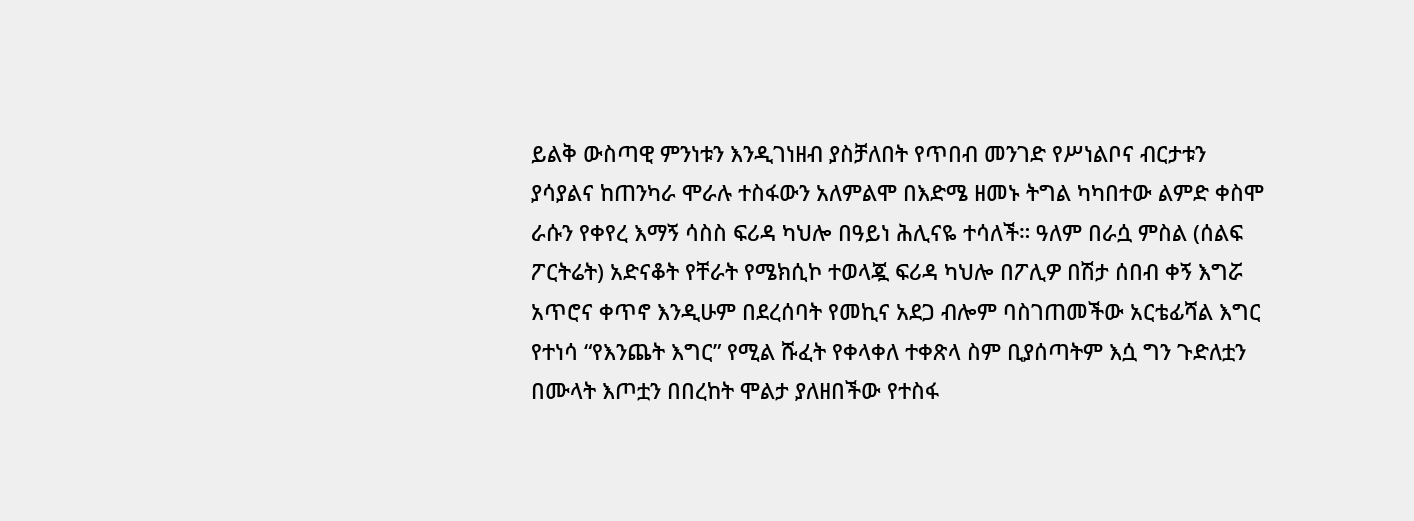ይልቅ ውስጣዊ ምንነቱን እንዲገነዘብ ያስቻለበት የጥበብ መንገድ የሥነልቦና ብርታቱን ያሳያልና ከጠንካራ ሞራሉ ተስፋውን አለምልሞ በእድሜ ዘመኑ ትግል ካካበተው ልምድ ቀስሞ ራሱን የቀየረ እማኝ ሳስስ ፍሪዳ ካህሎ በዓይነ ሕሊናዬ ተሳለች። ዓለም በራሷ ምስል (ሰልፍ ፖርትሬት) አድናቆት የቸራት የሜክሲኮ ተወላጇ ፍሪዳ ካህሎ በፖሊዎ በሽታ ሰበብ ቀኝ እግሯ አጥሮና ቀጥኖ እንዲሁም በደረሰባት የመኪና አደጋ ብሎም ባስገጠመችው አርቴፊሻል እግር የተነሳ “የእንጨት እግር” የሚል ሹፈት የቀላቀለ ተቀጽላ ስም ቢያሰጣትም እሷ ግን ጉድለቷን በሙላት እጦቷን በበረከት ሞልታ ያለዘበችው የተስፋ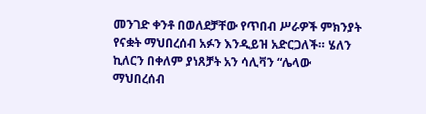መንገድ ቀንቶ በወለደቻቸው የጥበብ ሥራዎች ምክንያት የናቋት ማህበረሰብ አፉን እንዲይዝ አድርጋለች። ሄለን ኪለርን በቀለም ያነጸቻት አን ሳሊቫን “ሌላው ማህበረሰብ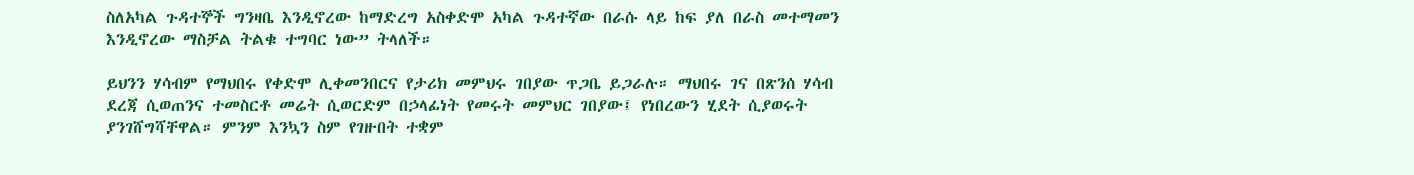ስለአካል ጉዳተኞች ግንዛቤ እንዲኖረው ከማድረግ አስቀድሞ አካል ጉዳተኛው በራሱ ላይ ከፍ ያለ በራስ መተማመን እንዲኖረው ማስቻል ትልቁ ተግባር ነው” ትላለች።

ይህንን ሃሳብም የማህበሩ የቀድሞ ሊቀመንበርና የታሪክ መምህሩ ገበያው ጥጋቤ ይጋራሉ። ማህበሩ ገና በጽንሰ ሃሳብ ደረጃ ሲወጠንና ተመስርቶ መሬት ሲወርድም በኃላፊነት የመሩት መምህር ገበያው፤ የነበረውን ሂደት ሲያወሩት ያንገሸግሻቸዋል። ምንም እንኳን ስም የገዙበት ተቋም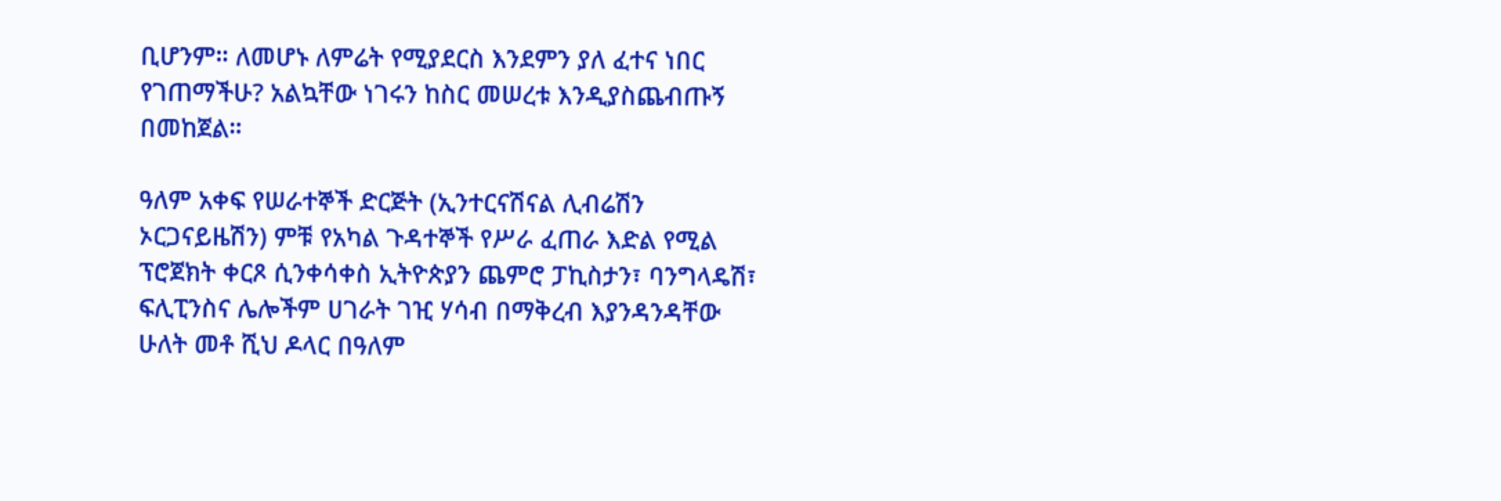ቢሆንም። ለመሆኑ ለምሬት የሚያደርስ እንደምን ያለ ፈተና ነበር የገጠማችሁ? አልኳቸው ነገሩን ከስር መሠረቱ እንዲያስጨብጡኝ በመከጀል።

ዓለም አቀፍ የሠራተኞች ድርጅት (ኢንተርናሽናል ሊብሬሽን ኦርጋናይዜሽን) ምቹ የአካል ጉዳተኞች የሥራ ፈጠራ እድል የሚል ፕሮጀክት ቀርጾ ሲንቀሳቀስ ኢትዮጵያን ጨምሮ ፓኪስታን፣ ባንግላዴሽ፣ ፍሊፒንስና ሌሎችም ሀገራት ገዢ ሃሳብ በማቅረብ እያንዳንዳቸው ሁለት መቶ ሺህ ዶላር በዓለም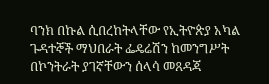ባንክ በኩል ሲበረከትላቸው የኢትዮጵያ አካል ጉዳተኞች ማህበራት ፌዴሬሽን ከመንግሥት በኮንትራት ያገኛቸውን ሰላሳ መጸዳጃ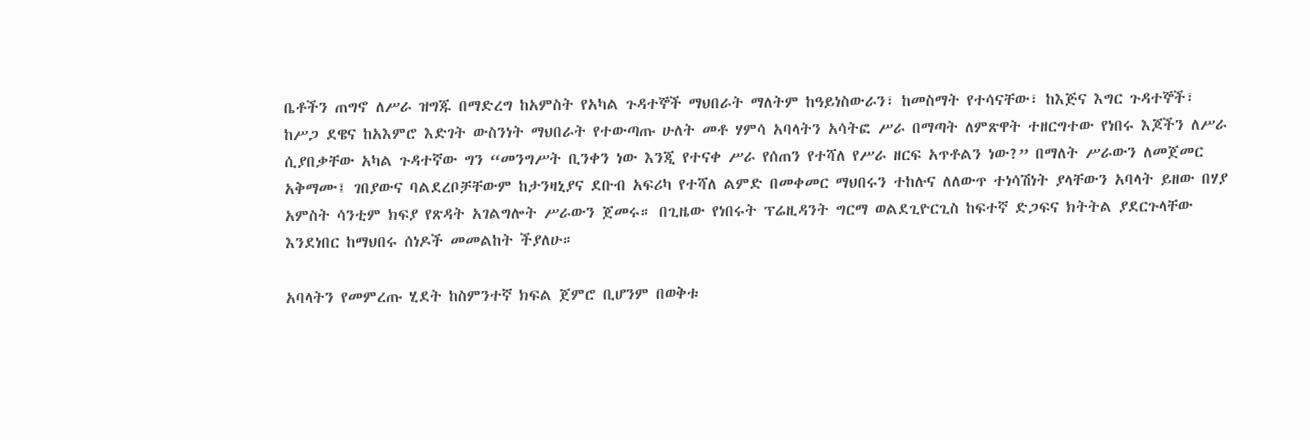ቤቶችን ጠግኖ ለሥራ ዝግጁ በማድረግ ከአምስት የአካል ጉዳተኞች ማህበራት ማለትም ከዓይነስውራን፣ ከመስማት የተሳናቸው፣ ከእጅና እግር ጉዳተኞች፣ ከሥጋ ደዌና ከአእምሮ እድገት ውስንነት ማህበራት የተውጣጡ ሁለት መቶ ሃምሳ አባላትን አሳትፎ ሥራ በማጣት ለምጽዋት ተዘርግተው የነበሩ እጆችን ለሥራ ሲያበቃቸው አካል ጉዳተኛው ግን “መንግሥት ቢንቀን ነው እንጂ የተናቀ ሥራ የሰጠን የተሻለ የሥራ ዘርፍ አጥቶልን ነው?” በማለት ሥራውን ለመጀመር አቅማሙ፤ ገበያውና ባልደረቦቻቸውም ከታንዛኒያና ደቡብ አፍሪካ የተሻለ ልምድ በመቀመር ማህበሩን ተከሉና ለለውጥ ተነሳሽነት ያላቸውን አባላት ይዘው በሃያ አምስት ሳንቲም ክፍያ የጽዳት አገልግሎት ሥራውን ጀመሩ። በጊዜው የነበሩት ፕሬዚዳንት ግርማ ወልደጊዮርጊስ ከፍተኛ ድጋፍና ክትትል ያደርጉላቸው እንደነበር ከማህበሩ ሰነዶች መመልከት ችያለሁ።

አባላትን የመምረጡ ሂደት ከስምንተኛ ክፍል ጀምሮ ቢሆንም በወቅቱ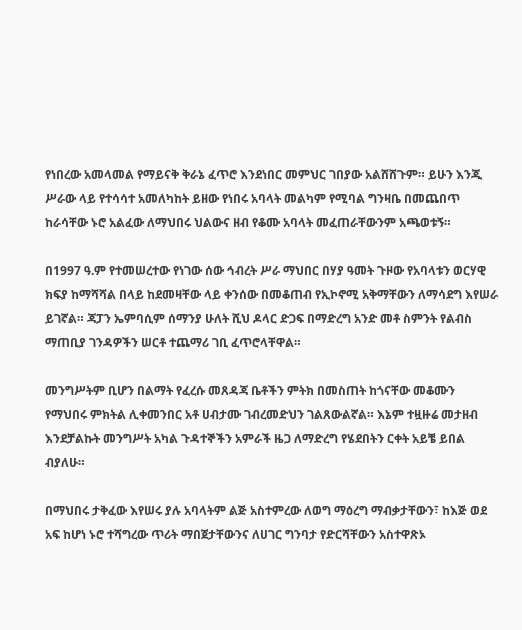የነበረው አመላመል የማይናቅ ቅራኔ ፈጥሮ እንደነበር መምህር ገበያው አልሸሸጉም። ይሁን እንጂ ሥራው ላይ የተሳሳተ አመለካከት ይዘው የነበሩ አባላት መልካም የሚባል ግንዛቤ በመጨበጥ ከራሳቸው ኑሮ አልፈው ለማህበሩ ህልውና ዘብ የቆሙ አባላት መፈጠራቸውንም አጫወቱኝ።

በ1997 ዓ.ም የተመሠረተው የነገው ሰው ኅብረት ሥራ ማህበር በሃያ ዓመት ጉዞው የአባላቱን ወርሃዊ ክፍያ ከማሻሻል በላይ ከደመዛቸው ላይ ቀንሰው በመቆጠብ የኢኮኖሚ አቅማቸውን ለማሳደግ እየሠራ ይገኛል። ጃፓን ኤምባሲም ሰማንያ ሁለት ሺህ ዶላር ድጋፍ በማድረግ አንድ መቶ ስምንት የልብስ ማጠቢያ ገንዳዎችን ሠርቶ ተጨማሪ ገቢ ፈጥሮላቸዋል።

መንግሥትም ቢሆን በልማት የፈረሱ መጸዳጃ ቤቶችን ምትክ በመስጠት ከጎናቸው መቆሙን የማህበሩ ምክትል ሊቀመንበር አቶ ሀብታሙ ገብረመድህን ገልጸውልኛል። እኔም ተዟዙሬ መታዘብ እንደቻልኩት መንግሥት አካል ጉዳተኞችን አምራች ዜጋ ለማድረግ የሄደበትን ርቀት አይቼ ይበል ብያለሁ።

በማህበሩ ታቅፈው እየሠሩ ያሉ አባላትም ልጅ አስተምረው ለወግ ማዕረግ ማብቃታቸውን፣ ከእጅ ወደ አፍ ከሆነ ኑሮ ተሻግረው ጥሪት ማበጀታቸውንና ለሀገር ግንባታ የድርሻቸውን አስተዋጽኦ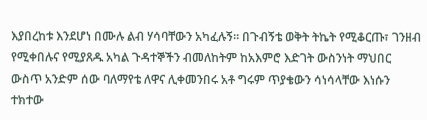እያበረከቱ እንደሆነ በሙሉ ልብ ሃሳባቸውን አካፈሉኝ። በጉብኝቴ ወቅት ትኬት የሚቆርጡ፣ ገንዘብ የሚቀበሉና የሚያጸዱ አካል ጉዳተኞችን ብመለከትም ከአእምሮ እድገት ውስንነት ማህበር ውስጥ አንድም ሰው ባለማየቴ ለዋና ሊቀመንበሩ አቶ ግሩም ጥያቄውን ሳነሳላቸው እነሱን ተክተው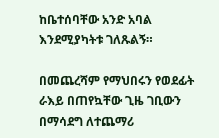ከቤተሰባቸው አንድ አባል እንደሚያካትቱ ገለጹልኝ።

በመጨረሻም የማህበሩን የወደፊት ራእይ በጠየኳቸው ጊዜ ገቢውን በማሳደግ ለተጨማሪ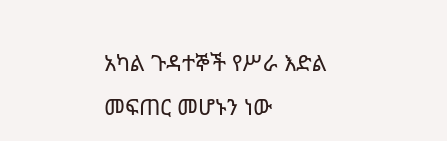አካል ጉዳተኞች የሥራ እድል መፍጠር መሆኑን ነው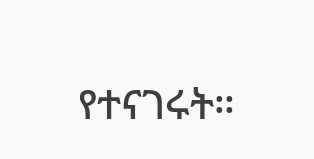የተናገሩት።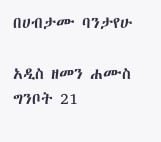በሀብታሙ ባንታየሁ

አዲስ ዘመን ሐሙስ ግንቦት 21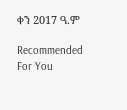ቀን 2017 ዓ.ም

Recommended For You